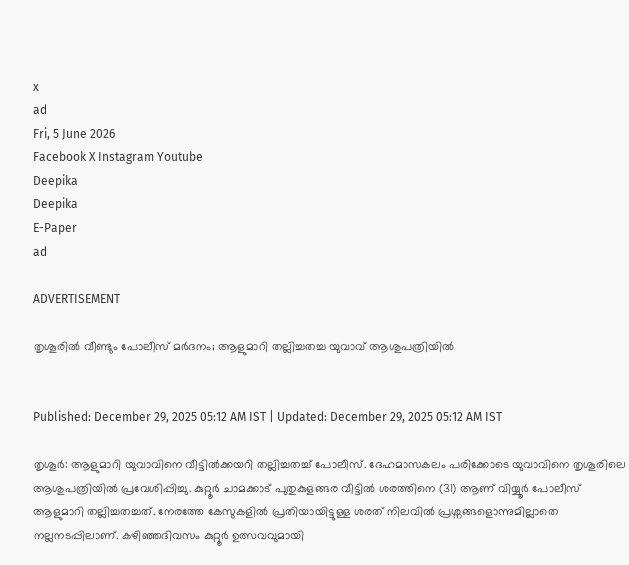x
ad
Fri, 5 June 2026
Facebook X Instagram Youtube
Deepika
Deepika
E-Paper
ad

ADVERTISEMENT

തൃശൂരിൽ വീണ്ടും പോലീസ് മർദനം; ആളുമാറി തല്ലിച്ചതച്ച യുവാവ് ആശുപത്രിയിൽ


Published: December 29, 2025 05:12 AM IST | Updated: December 29, 2025 05:12 AM IST

തൃശൂർ: ആളുമാറി യുവാവിനെ വീട്ടിൽക്കയറി തല്ലിച്ചതച്ച് പോലീസ്. ദേഹമാസകലം പരിക്കോടെ യുവാവിനെ തൃശൂരിലെ ആശുപത്രിയിൽ പ്രവേശിപ്പിച്ചു. കുറ്റൂർ ചാമക്കാട് പുതുകുളങ്ങര വീട്ടിൽ ശരത്തിനെ (31) ആണ് വിയ്യൂർ പോലീസ് ആളുമാറി തല്ലിച്ചതച്ചത്. നേരത്തേ കേസുകളിൽ പ്രതിയായിട്ടുള്ള ശരത് നിലവിൽ പ്രശ്നങ്ങളൊന്നുമില്ലാതെ നല്ലനടപ്പിലാണ്. കഴിഞ്ഞദിവസം കുറ്റൂർ ഉത്സവവുമായി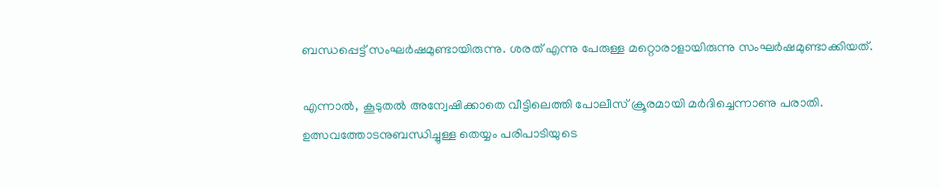ബന്ധപ്പെട്ട് സംഘർഷമുണ്ടായിരുന്നു. ശരത് എന്നു പേരുള്ള മറ്റൊരാളായിരുന്നു സംഘർഷമുണ്ടാക്കിയത്.

എന്നാൽ, കൂടുതൽ അന്വേഷിക്കാതെ വീട്ടിലെത്തി പോലീസ് ക്രൂരമായി മർദിച്ചെന്നാണു പരാതി. ഉത്സവത്തോടനുബന്ധിച്ചുള്ള തെയ്യം പരിപാടിയുടെ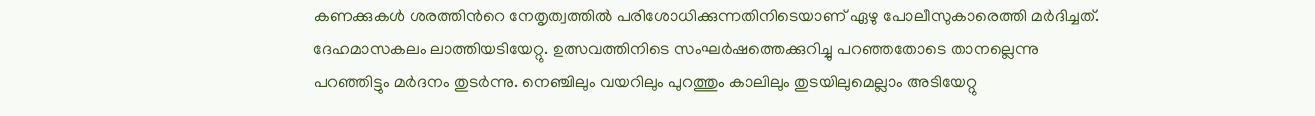കണക്കുകൾ ശരത്തിന്‍റെ നേതൃത്വത്തിൽ പരിശോധിക്കുന്നതിനിടെയാണ് ഏഴു പോലീസുകാരെത്തി മർദിച്ചത്. ദേഹമാസകലം ലാത്തിയടിയേറ്റു. ഉത്സവത്തിനിടെ സംഘർഷത്തെക്കുറിച്ചു പറഞ്ഞതോടെ താനല്ലെന്നു പറഞ്ഞിട്ടും മർദനം തുടർന്നു. നെഞ്ചിലും വയറിലും പുറത്തും കാലിലും തുടയിലുമെല്ലാം അടിയേറ്റു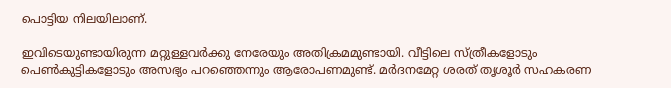പൊട്ടിയ നിലയിലാണ്.

ഇവിടെയുണ്ടായിരുന്ന മറ്റുള്ളവർക്കു നേരേയും അതിക്രമമുണ്ടായി. വീട്ടിലെ സ്ത്രീകളോടും പെണ്‍കുട്ടികളോടും അസഭ്യം പറഞ്ഞെന്നും ആരോപണമുണ്ട്. മർദനമേറ്റ ശരത് തൃശൂർ സഹകരണ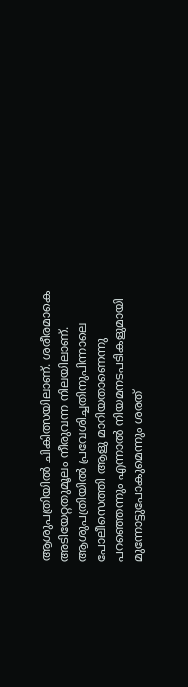ആശുപത്രിയിൽ ചികിത്സയിലാണ്. ശരീരമാകെ അടിയേറ്റതുമൂലം നീരുവന്ന നിലയിലാണ്. ആശുപത്രിയിൽ പ്രവേശിച്ചതിനുപിന്നാലെ പോലീസെത്തി ആളു മാറിയതാണെന്നു പറഞ്ഞെന്നും എന്നാൽ നിയമനടപടികളുമായി മുന്നോട്ടുപോകുമെന്നും ശരത്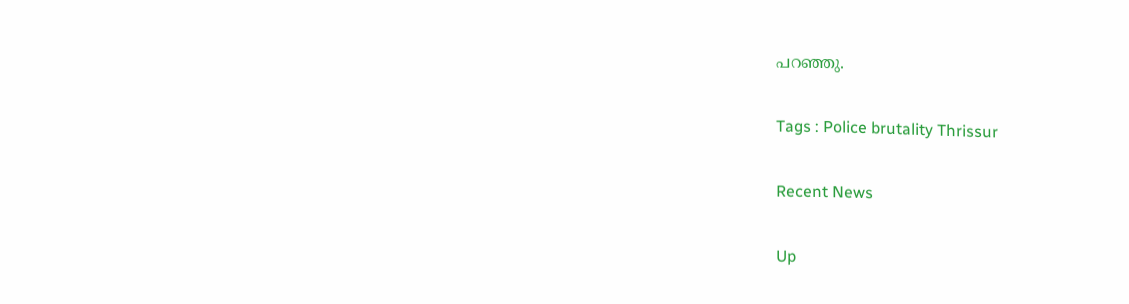പറഞ്ഞു.

Tags : Police brutality Thrissur

Recent News

Up